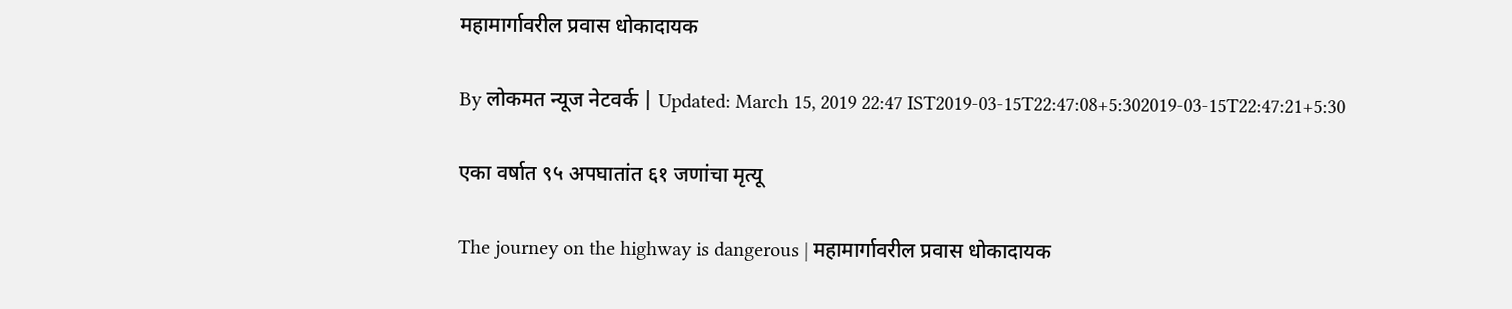महामार्गावरील प्रवास धोकादायक

By लोकमत न्यूज नेटवर्क | Updated: March 15, 2019 22:47 IST2019-03-15T22:47:08+5:302019-03-15T22:47:21+5:30

एका वर्षात ९५ अपघातांत ६१ जणांचा मृत्यू

The journey on the highway is dangerous | महामार्गावरील प्रवास धोकादायक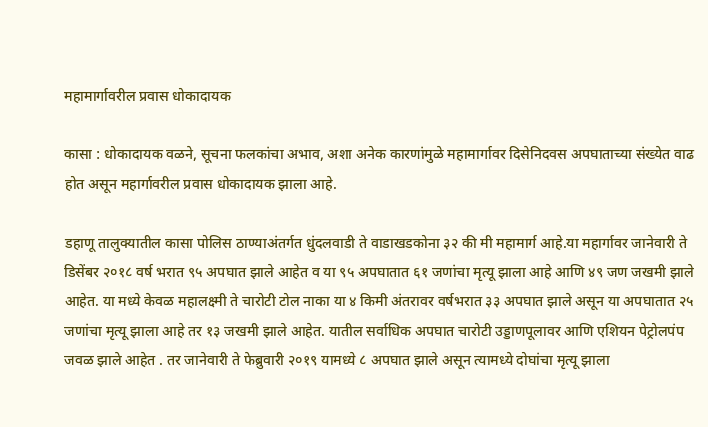महामार्गावरील प्रवास धोकादायक

कासा : धोकादायक वळने, सूचना फलकांचा अभाव, अशा अनेक कारणांमुळे महामार्गावर दिसेनिदवस अपघाताच्या संख्येत वाढ होत असून महार्गावरील प्रवास धोकादायक झाला आहे.

डहाणू तालुक्यातील कासा पोलिस ठाण्याअंतर्गत धुंदलवाडी ते वाडाखडकोना ३२ की मी महामार्ग आहे.या महार्गावर जानेवारी ते डिसेंबर २०१८ वर्ष भरात ९५ अपघात झाले आहेत व या ९५ अपघातात ६१ जणांचा मृत्यू झाला आहे आणि ४९ जण जखमी झाले आहेत. या मध्ये केवळ महालक्ष्मी ते चारोटी टोल नाका या ४ किमी अंतरावर वर्षभरात ३३ अपघात झाले असून या अपघातात २५ जणांचा मृत्यू झाला आहे तर १३ जखमी झाले आहेत. यातील सर्वाधिक अपघात चारोटी उड्डाणपूलावर आणि एशियन पेट्रोलपंप जवळ झाले आहेत . तर जानेवारी ते फेब्रुवारी २०१९ यामध्ये ८ अपघात झाले असून त्यामध्ये दोघांचा मृत्यू झाला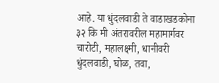आहे. या धुंदलवाडी ते वाडाखडकोना ३२ कि मी अंतरावरील महामार्गवर चारोटी, महालक्ष्मी, धानीवरी धुंदलवाडी, घोळ, तवा,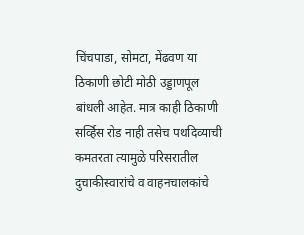चिंचपाडा, सोमटा, मेंढवण या ठिकाणी छोटी मोठी उड्डाणपूल बांधली आहेत. मात्र काही ठिकाणी सर्व्हिस रोड नाही तसेच पथदिव्याची कमतरता त्यामुळे परिसरातील दुचाकीस्वारांचे व वाहनचालकांचे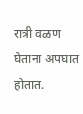रात्री वळण घेताना अपघात होतात.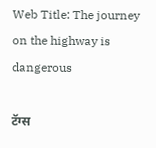Web Title: The journey on the highway is dangerous

टॅग्स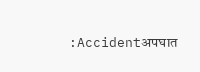:Accidentअपघात